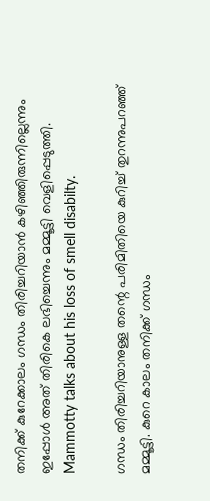തനിക്ക് കുറേക്കാലം ഗന്ധം തിരിച്ചറിയാൻ കഴിഞ്ഞിരുന്നില്ലെന്നും ഇപ്പോൾ അത് തിരികെ ലഭിച്ചെന്നും മമ്മൂട്ടി വെളിപ്പെടുത്തി. Mammotty talks about his loss of smell disabilty.

ഗന്ധം തിരിച്ചറിയാനുള്ള തന്റെ പരിമിതിയെ കുറിച്ച് തുറന്നുപറഞ്ഞ് മമ്മൂട്ടി. കുറെ കാലം തനിക്ക് ഗന്ധം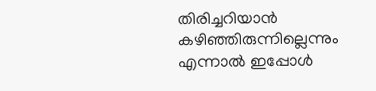തിരിച്ചറിയാൻ കഴിഞ്ഞിരുന്നില്ലെന്നും എന്നാൽ ഇപ്പോൾ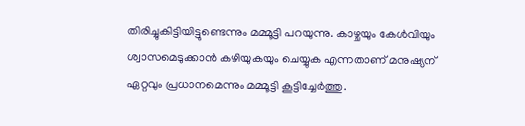തിരിച്ചുകിട്ടിയിട്ടുണ്ടെന്നും മമ്മൂട്ടി പറയുന്നു. കാഴ്ചയും കേൾവിയും ശ്വാസമെടുക്കാൻ കഴിയുകയും ചെയ്യുക എന്നതാണ് മനുഷ്യന് ഏറ്റവും പ്രധാനമെന്നും മമ്മൂട്ടി കൂട്ടിച്ചേർത്തു.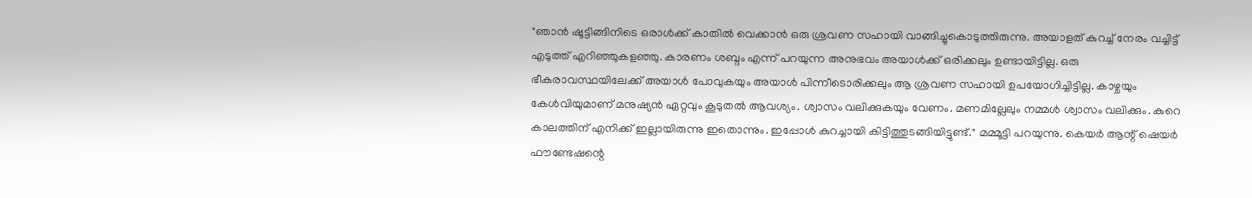"ഞാൻ ഷൂട്ടിങ്ങിനിടെ ഒരാൾക്ക് കാതിൽ വെക്കാൻ ഒരു ശ്രവണ സഹായി വാങ്ങിച്ചുകൊടുത്തിരുന്നു. അയാളത് കുറച്ച് നേരം വച്ചിട്ട് എടുത്ത് എറിഞ്ഞുകളഞ്ഞു. കാരണം ശബ്ദം എന്ന് പറയുന്ന അനുഭവം അയാൾക്ക് ഒരിക്കലും ഉണ്ടായിട്ടില്ല. ഒരു ഭീകരാവസ്ഥയിലേക്ക് അയാൾ പോവുകയും അയാൾ പിന്നീടൊരിക്കലും ആ ശ്രവണ സഹായി ഉപയോഗിച്ചിട്ടില്ല. കാഴ്ചയും കേൾവിയുമാണ് മനുഷ്യൻ ഏറ്റവും കൂടുതൽ ആവശ്യം. ശ്വാസം വലിക്കുകയും വേണം. മണമില്ലേലും നമ്മൾ ശ്വാസം വലിക്കും. കുറെ കാലത്തിന് എനിക്ക് ഇല്ലായിരുന്നു ഇതൊന്നും. ഇപ്പോൾ കുറച്ചായി കിട്ടിത്തുടങ്ങിയിട്ടുണ്ട്." മമ്മൂട്ടി പറയുന്നു. കെയർ ആന്റ് ഷെയർ ഫൗണ്ടേഷന്റെ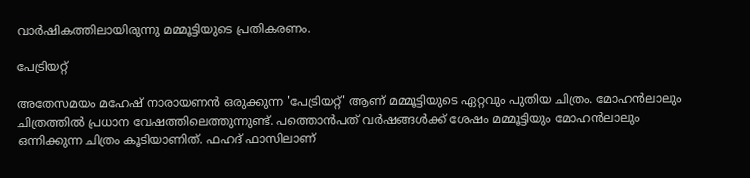വാർഷികത്തിലായിരുന്നു മമ്മൂട്ടിയുടെ പ്രതികരണം.

പേട്രിയറ്റ്

അതേസമയം മഹേഷ് നാരായണൻ ഒരുക്കുന്ന 'പേട്രിയറ്റ്' ആണ് മമ്മൂട്ടിയുടെ ഏറ്റവും പുതിയ ചിത്രം. മോഹൻലാലും ചിത്രത്തിൽ പ്രധാന വേഷത്തിലെത്തുന്നുണ്ട്. പത്തൊൻപത് വർഷങ്ങൾക്ക് ശേഷം മമ്മൂട്ടിയും മോഹൻലാലും ഒന്നിക്കുന്ന ചിത്രം കൂടിയാണിത്. ഫഹദ് ഫാസിലാണ്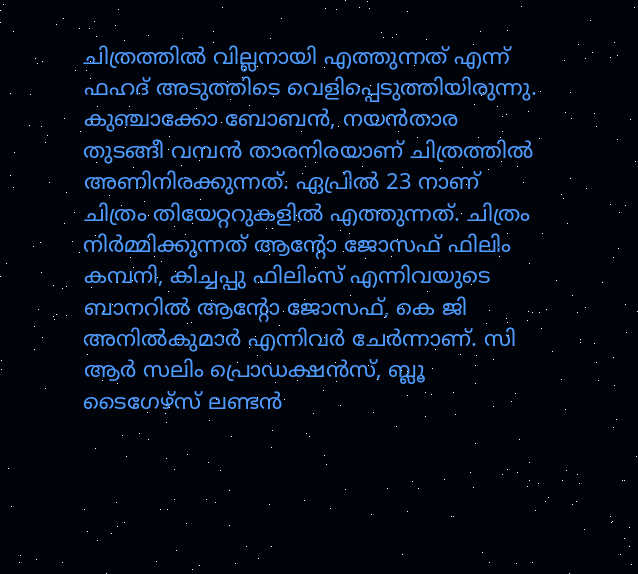ചിത്രത്തിൽ വില്ലനായി എത്തുന്നത് എന്ന് ഫഹദ് അടുത്തിടെ വെളിപ്പെടുത്തിയിരുന്നു. കുഞ്ചാക്കോ ബോബൻ, നയൻ‌താര തുടങ്ങീ വമ്പൻ താരനിരയാണ് ചിത്രത്തിൽ അണിനിരക്കുന്നത്. ഏപ്രിൽ 23 നാണ് ചിത്രം തിയേറ്ററുകളിൽ എത്തുന്നത്. ചിത്രം നിർമ്മിക്കുന്നത് ആന്റോ ജോസഫ് ഫിലിം കമ്പനി, കിച്ചപ്പു ഫിലിംസ് എന്നിവയുടെ ബാനറിൽ ആന്റോ ജോസഫ്, കെ ജി അനിൽകുമാർ എന്നിവർ ചേർന്നാണ്. സി ആർ സലിം പ്രൊഡക്ഷൻസ്, ബ്ലൂ ടൈഗേഴ്സ് ലണ്ടൻ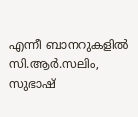എന്നീ ബാനറുകളിൽ സി.ആര്‍.സലിം, സുഭാഷ്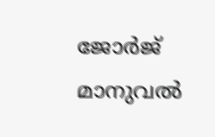ജോര്‍ജ് മാനുവല്‍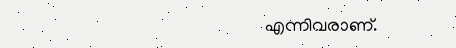എന്നിവരാണ്.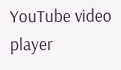YouTube video player